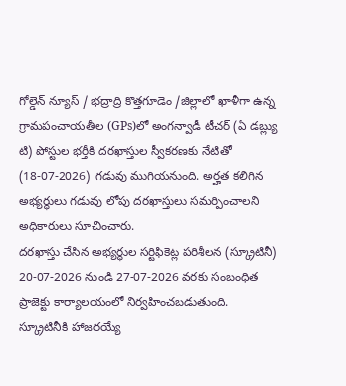గోల్డెన్ న్యూస్ / భద్రాద్రి కొత్తగూడెం /జిల్లాలో ఖాళీగా ఉన్న గ్రామపంచాయతీల (GPs)లో అంగన్వాడీ టీచర్ (ఏ డబ్ల్యు టి) పోస్టుల భర్తీకి దరఖాస్తుల స్వీకరణకు నేటితో (18-07-2026) గడువు ముగియనుంది. అర్హత కలిగిన అభ్యర్థులు గడువు లోపు దరఖాస్తులు సమర్పించాలని అధికారులు సూచించారు.
దరఖాస్తు చేసిన అభ్యర్థుల సర్టిఫికెట్ల పరిశీలన (స్క్రూటినీ) 20-07-2026 నుండి 27-07-2026 వరకు సంబంధిత ప్రాజెక్టు కార్యాలయంలో నిర్వహించబడుతుంది. స్క్రూటినీకి హాజరయ్యే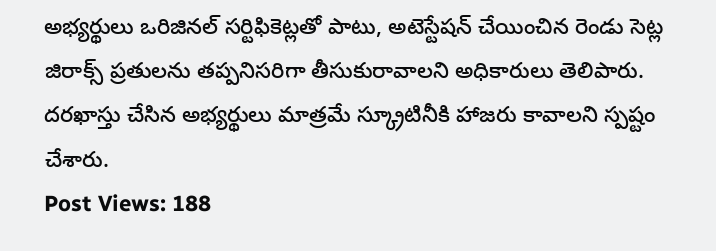అభ్యర్థులు ఒరిజినల్ సర్టిఫికెట్లతో పాటు, అటెస్టేషన్ చేయించిన రెండు సెట్ల జిరాక్స్ ప్రతులను తప్పనిసరిగా తీసుకురావాలని అధికారులు తెలిపారు. దరఖాస్తు చేసిన అభ్యర్థులు మాత్రమే స్క్రూటినీకి హాజరు కావాలని స్పష్టం చేశారు.
Post Views: 188